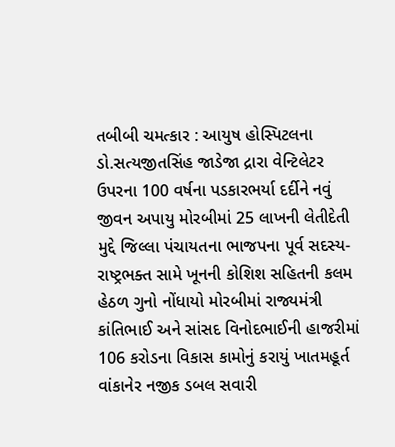તબીબી ચમત્કાર : આયુષ હોસ્પિટલના ડો.સત્યજીતસિંહ જાડેજા દ્રારા વેન્ટિલેટર ઉપરના 100 વર્ષના પડકારભર્યા દર્દીને નવું જીવન અપાયુ મોરબીમાં 25 લાખની લેતીદેતી મુદ્દે જિલ્લા પંચાયતના ભાજપના પૂર્વ સદસ્ય-રાષ્ટ્રભક્ત સામે ખૂનની કોશિશ સહિતની કલમ હેઠળ ગુનો નોંધાયો મોરબીમાં રાજ્યમંત્રી કાંતિભાઈ અને સાંસદ વિનોદભાઈની હાજરીમાં 106 કરોડના વિકાસ કામોનું કરાયું ખાતમહૂર્ત વાંકાનેર નજીક ડબલ સવારી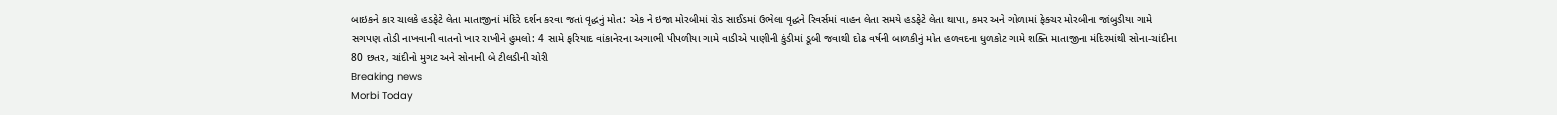બાઇકને કાર ચાલકે હડફેટે લેતા માતાજીનાં મંદિરે દર્શન કરવા જતાં વૃદ્ધનું મોત: એક ને ઇજા મોરબીમાં રોડ સાઈડમાં ઉભેલા વૃદ્ધને રિવર્સમાં વાહન લેતા સમયે હડફેટે લેતા થાપા, કમર અને ગોળામાં ફેક્ચર મોરબીના જાંબુડીયા ગામે સગપણ તોડી નાખવાની વાતનો ખાર રાખીને હુમલો: 4 સામે ફરિયાદ વાંકાનેરના અગાભી પીપળીયા ગામે વાડીએ પાણીની કુંડીમાં ડૂબી જવાથી દોઢ વર્ષની બાળકીનું મોત હળવદના ધુળકોટ ગામે શક્તિ માતાજીના મંદિરમાંથી સોના-ચાંદીના 80 છતર, ચાંદીનો મુગટ અને સોનાની બે ટીલડીની ચોરી
Breaking news
Morbi Today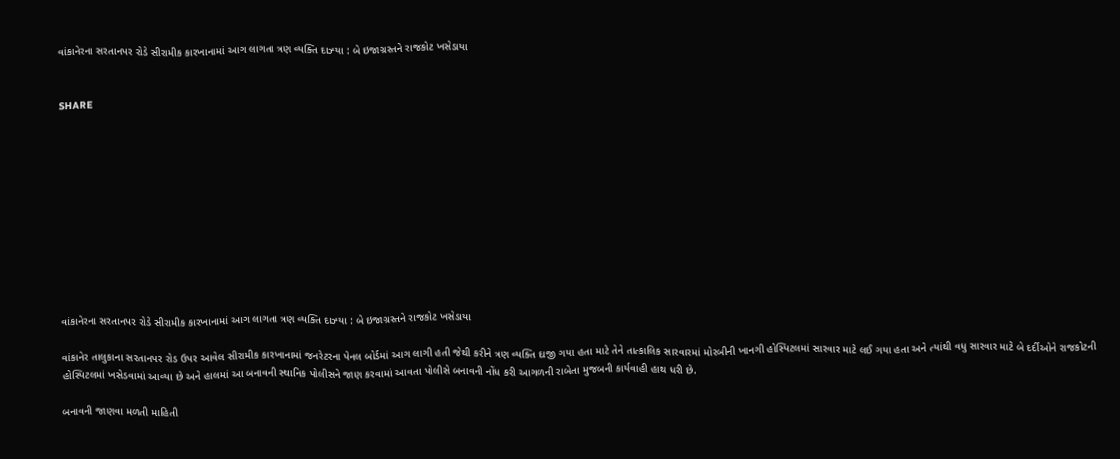વાંકાનેરના સરતાનપર રોડે સીરામીક કારખાનામાં આગ લાગતા ત્રણ વ્યક્તિ દાઝ્યા : બે ઇજાગ્રસ્તને રાજકોટ ખસેડાયા


SHARE











વાંકાનેરના સરતાનપર રોડે સીરામીક કારખાનામાં આગ લાગતા ત્રણ વ્યક્તિ દાઝ્યા : બે ઇજાગ્રસ્તને રાજકોટ ખસેડાયા

વાંકાનેર તાલુકાના સરતાનપર રોડ ઉપર આવેલ સીરામીક કારખાનામાં જનરેટરના પેનલ બોર્ડમાં આગ લાગી હતી જેથી કરીને ત્રણ વ્યક્તિ દાજી ગયા હતા માટે તેને તાત્કાલિક સારવારમાં મોરબીની ખાનગી હોસ્પિટલમાં સારવાર માટે લઈ ગયા હતા અને ત્યાંથી વધુ સારવાર માટે બે દર્દીઓને રાજકોટની હોસ્પિટલમાં ખસેડવામાં આવ્યા છે અને હાલમાં આ બનાવની સ્થાનિક પોલીસને જાણ કરવામાં આવતા પોલીસે બનાવની નોંધ કરી આગળની રાબેતા મુજબની કાર્યવાહી હાથ ધરી છે.

બનાવની જાણવા મળતી માહિતી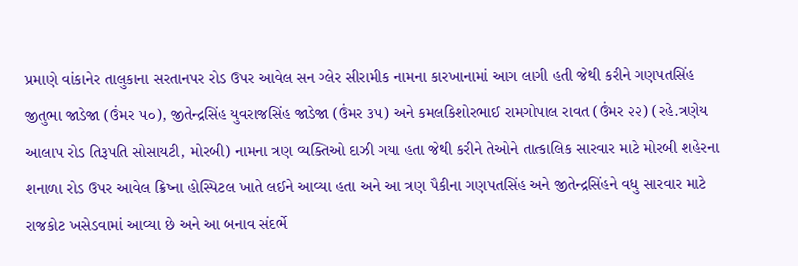પ્રમાણે વાંકાનેર તાલુકાના સરતાનપર રોડ ઉપર આવેલ સન ગ્લેર સીરામીક નામના કારખાનામાં આગ લાગી હતી જેથી કરીને ગણપતસિંહ જીતુભા જાડેજા (ઉંમર ૫૦), જીતેન્દ્રસિંહ યુવરાજસિંહ જાડેજા (ઉંમર ૩૫) અને કમલકિશોરભાઈ રામગોપાલ રાવત (ઉંમર ૨૨) (રહે.ત્રણેય આલાપ રોડ તિરૂપતિ સોસાયટી, મોરબી) નામના ત્રણ વ્યક્તિઓ દાઝી ગયા હતા જેથી કરીને તેઓને તાત્કાલિક સારવાર માટે મોરબી શહેરના શનાળા રોડ ઉપર આવેલ ક્રિષ્ના હોસ્પિટલ ખાતે લઈને આવ્યા હતા અને આ ત્રણ પૈકીના ગણપતસિંહ અને જીતેન્દ્રસિંહને વધુ સારવાર માટે રાજકોટ ખસેડવામાં આવ્યા છે અને આ બનાવ સંદર્ભે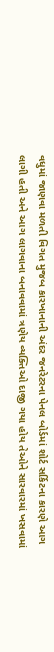વધુમાં જાણવા મળતી વિગત મુજબ કારખાનાની અંદર જનરેટરના પેનલ બોર્ડમાં શોર્ટ સર્કિટના કારણે આગ લાગી હતી અને આગ લાગવાના બનાવવામાં ત્રણેય વ્યક્તિઓ દાજી ગયા હોય તેઓને સારવારમાં ખસવામાં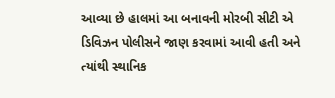આવ્યા છે હાલમાં આ બનાવની મોરબી સીટી એ ડિવિઝન પોલીસને જાણ કરવામાં આવી હતી અને ત્યાંથી સ્થાનિક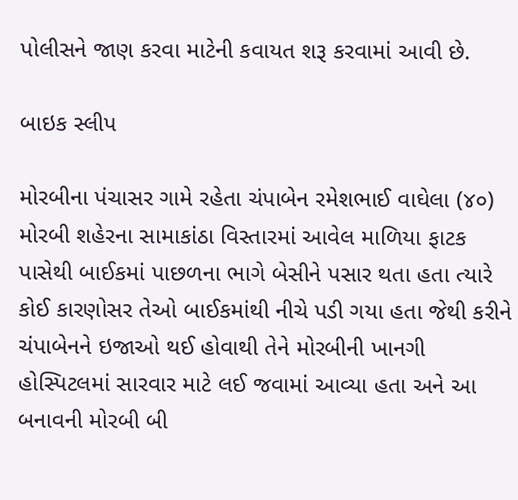પોલીસને જાણ કરવા માટેની કવાયત શરૂ કરવામાં આવી છે.

બાઇક સ્લીપ

મોરબીના પંચાસર ગામે રહેતા ચંપાબેન રમેશભાઈ વાઘેલા (૪૦) મોરબી શહેરના સામાકાંઠા વિસ્તારમાં આવેલ માળિયા ફાટક પાસેથી બાઈકમાં પાછળના ભાગે બેસીને પસાર થતા હતા ત્યારે કોઈ કારણોસર તેઓ બાઈકમાંથી નીચે પડી ગયા હતા જેથી કરીને ચંપાબેનને ઇજાઓ થઈ હોવાથી તેને મોરબીની ખાનગી હોસ્પિટલમાં સારવાર માટે લઈ જવામાં આવ્યા હતા અને આ બનાવની મોરબી બી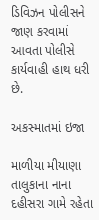ડિવિઝન પોલીસને જાણ કરવામાં આવતા પોલીસે કાર્યવાહી હાથ ધરી છે.

અકસ્માતમાં ઇજા

માળીયા મીયાણા તાલુકાના નાના દહીસરા ગામે રહેતા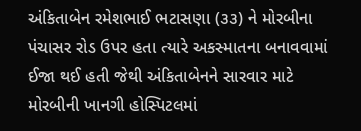અંકિતાબેન રમેશભાઈ ભટાસણા (૩૩) ને મોરબીના પંચાસર રોડ ઉપર હતા ત્યારે અકસ્માતના બનાવવામાં ઈજા થઈ હતી જેથી અંકિતાબેનને સારવાર માટે મોરબીની ખાનગી હોસ્પિટલમાં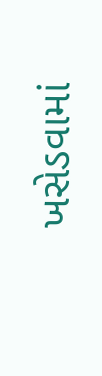ખસેડવામાં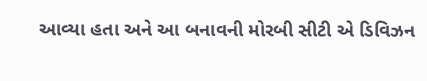આવ્યા હતા અને આ બનાવની મોરબી સીટી એ ડિવિઝન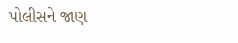પોલીસને જાણ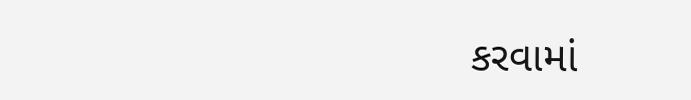કરવામાં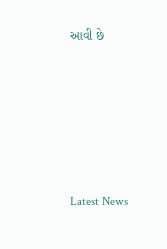આવી છે






Latest News